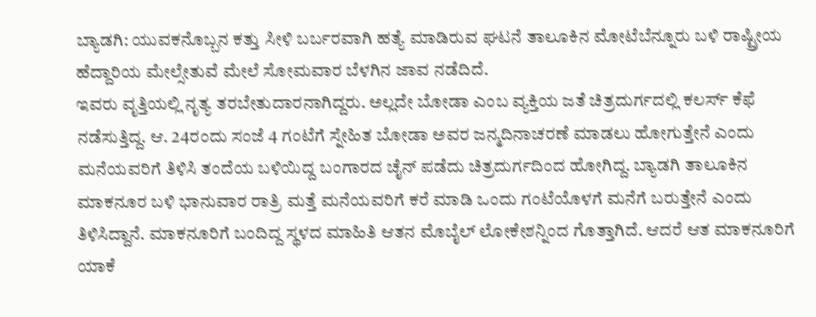ಬ್ಯಾಡಗಿ: ಯುವಕನೊಬ್ಬನ ಕತ್ತು ಸೀಳಿ ಬರ್ಬರವಾಗಿ ಹತ್ಯೆ ಮಾಡಿರುವ ಘಟನೆ ತಾಲೂಕಿನ ಮೋಟೆಬೆನ್ನೂರು ಬಳಿ ರಾಷ್ಟ್ರೀಯ ಹೆದ್ದಾರಿಯ ಮೇಲ್ಸೇತುವೆ ಮೇಲೆ ಸೋಮವಾರ ಬೆಳಗಿನ ಜಾವ ನಡೆದಿದೆ.
ಇವರು ವೃತ್ತಿಯಲ್ಲಿ ನೃತ್ಯ ತರಬೇತುದಾರನಾಗಿದ್ದರು. ಅಲ್ಲದೇ ಬೋಡಾ ಎಂಬ ವ್ಯಕ್ತಿಯ ಜತೆ ಚಿತ್ರದುರ್ಗದಲ್ಲಿ ಕಲರ್ಸ್ ಕೆಫೆ ನಡೆಸುತ್ತಿದ್ದ. ಆ. 24ರಂದು ಸಂಜೆ 4 ಗಂಟೆಗೆ ಸ್ನೇಹಿತ ಬೋಡಾ ಅವರ ಜನ್ಮದಿನಾಚರಣೆ ಮಾಡಲು ಹೋಗುತ್ತೇನೆ ಎಂದು ಮನೆಯವರಿಗೆ ತಿಳಿಸಿ ತಂದೆಯ ಬಳಿಯಿದ್ದ ಬಂಗಾರದ ಚೈನ್ ಪಡೆದು ಚಿತ್ರದುರ್ಗದಿಂದ ಹೋಗಿದ್ದ. ಬ್ಯಾಡಗಿ ತಾಲೂಕಿನ ಮಾಕನೂರ ಬಳಿ ಭಾನುವಾರ ರಾತ್ರಿ ಮತ್ತೆ ಮನೆಯವರಿಗೆ ಕರೆ ಮಾಡಿ ಒಂದು ಗಂಟೆಯೊಳಗೆ ಮನೆಗೆ ಬರುತ್ತೇನೆ ಎಂದು ತಿಳಿಸಿದ್ದಾನೆ. ಮಾಕನೂರಿಗೆ ಬಂದಿದ್ದ ಸ್ಥಳದ ಮಾಹಿತಿ ಆತನ ಮೊಬೈಲ್ ಲೋಕೇಶನ್ನಿಂದ ಗೊತ್ತಾಗಿದೆ. ಆದರೆ ಆತ ಮಾಕನೂರಿಗೆ ಯಾಕೆ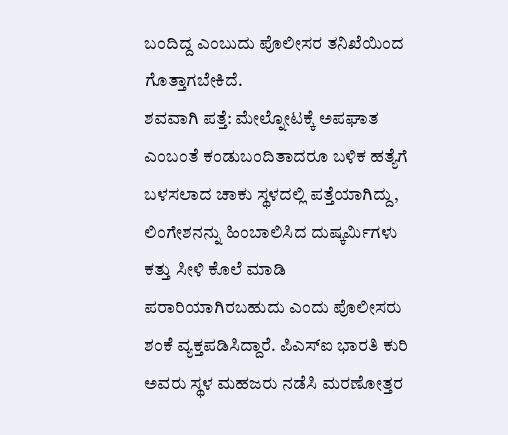ಬಂದಿದ್ದ ಎಂಬುದು ಪೊಲೀಸರ ತನಿಖೆಯಿಂದ ಗೊತ್ತಾಗಬೇಕಿದೆ.
ಶವವಾಗಿ ಪತ್ತೆ: ಮೇಲ್ನೋಟಕ್ಕೆ ಅಪಘಾತ ಎಂಬಂತೆ ಕಂಡುಬಂದಿತಾದರೂ ಬಳಿಕ ಹತ್ಯೆಗೆ ಬಳಸಲಾದ ಚಾಕು ಸ್ಥಳದಲ್ಲಿ ಪತ್ತೆಯಾಗಿದ್ದು, ಲಿಂಗೇಶನನ್ನು ಹಿಂಬಾಲಿಸಿದ ದುಷ್ಕರ್ಮಿಗಳು ಕತ್ತು ಸೀಳಿ ಕೊಲೆ ಮಾಡಿ ಪರಾರಿಯಾಗಿರಬಹುದು ಎಂದು ಪೊಲೀಸರು ಶಂಕೆ ವ್ಯಕ್ತಪಡಿಸಿದ್ದಾರೆ. ಪಿಎಸ್ಐ ಭಾರತಿ ಕುರಿ ಅವರು ಸ್ಥಳ ಮಹಜರು ನಡೆಸಿ ಮರಣೋತ್ತರ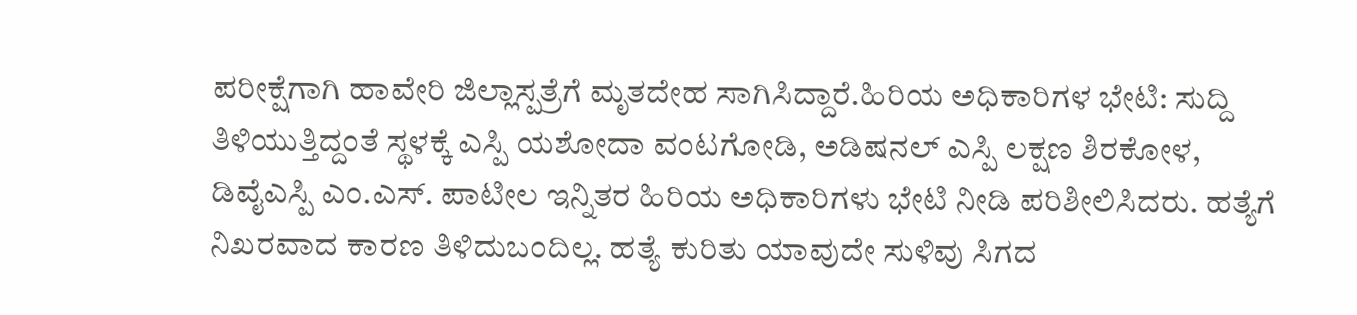ಪರೀಕ್ಷೆಗಾಗಿ ಹಾವೇರಿ ಜಿಲ್ಲಾಸ್ಪತ್ರೆಗೆ ಮೃತದೇಹ ಸಾಗಿಸಿದ್ದಾರೆ.ಹಿರಿಯ ಅಧಿಕಾರಿಗಳ ಭೇಟಿ: ಸುದ್ದಿ ತಿಳಿಯುತ್ತಿದ್ದಂತೆ ಸ್ಥಳಕ್ಕೆ ಎಸ್ಪಿ ಯಶೋದಾ ವಂಟಗೋಡಿ, ಅಡಿಷನಲ್ ಎಸ್ಪಿ ಲಕ್ಷಣ ಶಿರಕೋಳ, ಡಿವೈಎಸ್ಪಿ ಎಂ.ಎಸ್. ಪಾಟೀಲ ಇನ್ನಿತರ ಹಿರಿಯ ಅಧಿಕಾರಿಗಳು ಭೇಟಿ ನೀಡಿ ಪರಿಶೀಲಿಸಿದರು. ಹತ್ಯೆಗೆ ನಿಖರವಾದ ಕಾರಣ ತಿಳಿದುಬಂದಿಲ್ಲ. ಹತ್ಯೆ ಕುರಿತು ಯಾವುದೇ ಸುಳಿವು ಸಿಗದ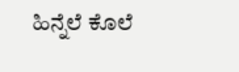ಹಿನ್ನೆಲೆ ಕೊಲೆ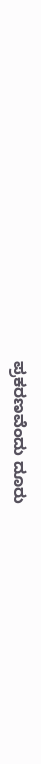ಪ್ರಕರಣವೆಂದು ದೂರು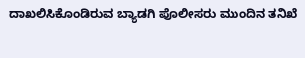ದಾಖಲಿಸಿಕೊಂಡಿರುವ ಬ್ಯಾಡಗಿ ಪೊಲೀಸರು ಮುಂದಿನ ತನಿಖೆ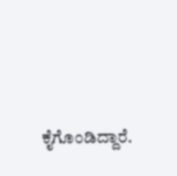ಕೈಗೊಂಡಿದ್ದಾರೆ.